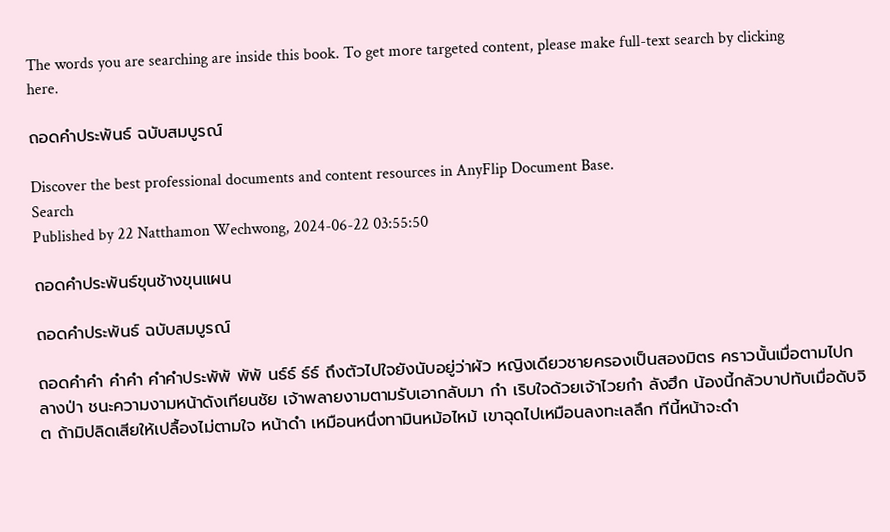The words you are searching are inside this book. To get more targeted content, please make full-text search by clicking here.

ถอดคำประพันธ์ ฉบับสมบูรณ์

Discover the best professional documents and content resources in AnyFlip Document Base.
Search
Published by 22 Natthamon Wechwong, 2024-06-22 03:55:50

ถอดคำประพันธ์ขุนช้างขุนแผน

ถอดคำประพันธ์ ฉบับสมบูรณ์

ถอดคำคำ คำคำ คำคำประพัพั พัพั นธ์ธ์ ธ์ธ์ ถึงตัวไปใจยังนับอยู่ว่าผัว หญิงเดียวชายครองเป็นสองมิตร คราวนั้นเมื่อตามไปกลางป่า ชนะความงามหน้าดังเทียนชัย เจ้าพลายงามตามรับเอากลับมา กำ เริบใจด้วยเจ้าไวยกำ ลังฮึก น้องนี้กลัวบาปทับเมื่อดับจิต ถ้ามิปลิดเสียให้เปลื้องไม่ตามใจ หน้าดำ เหมือนหนึ่งทามินหม้อไหม้ เขาฉุดไปเหมือนลงทะเลลึก ทีนี้หน้าจะดำ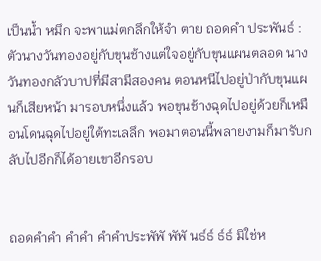เป็นน้ำ หมึก จะพาแม่ตกลึกให้จำ ตาย ถอดคำ ประพันธ์ : ตัวนางวันทองอยู่กับขุนช้างแต่ใจอยู่กับขุนแผนตลอด นางวันทองกลัวบาปที่มีสามีสองคน ตอนหนีไปอยู่ป่ากับขุนแผนก็เสียหน้า มารอบหนึ่งแล้ว พอขุนช้างฉุดไปอยู่ด้วยก็เหมือนโดนฉุดไปอยู่ใต้ทะเลลึก พอมาตอนนี้พลายงามก็มารับกลับไปอีกก็ได้อายเขาอีกรอบ


ถอดคำคำ คำคำ คำคำประพัพั พัพั นธ์ธ์ ธ์ธ์ มิใช่ห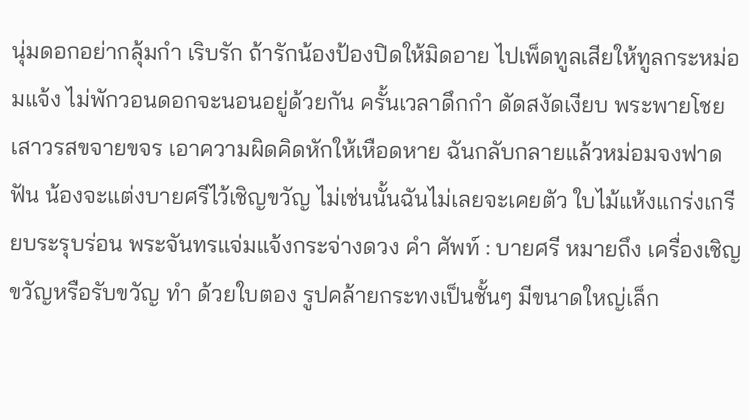นุ่มดอกอย่ากลุ้มกำ เริบรัก ถ้ารักน้องป้องปิดให้มิดอาย ไปเพ็ดทูลเสียให้ทูลกระหม่อมแจ้ง ไม่พักวอนดอกจะนอนอยู่ด้วยกัน ครั้นเวลาดึกกำ ดัดสงัดเงียบ พระพายโชยเสาวรสขจายขจร เอาความผิดคิดหักให้เหือดหาย ฉันกลับกลายแล้วหม่อมจงฟาดฟัน น้องจะแต่งบายศรีไว้เชิญขวัญ ไม่เช่นนั้นฉันไม่เลยจะเคยตัว ใบไม้แห้งแกร่งเกรียบระรุบร่อน พระจันทรแจ่มแจ้งกระจ่างดวง คำ ศัพท์ : บายศรี หมายถึง เครื่องเชิญขวัญหรือรับขวัญ ทำ ด้วยใบตอง รูปคล้ายกระทงเป็นชั้นๆ มีขนาดใหญ่เล็ก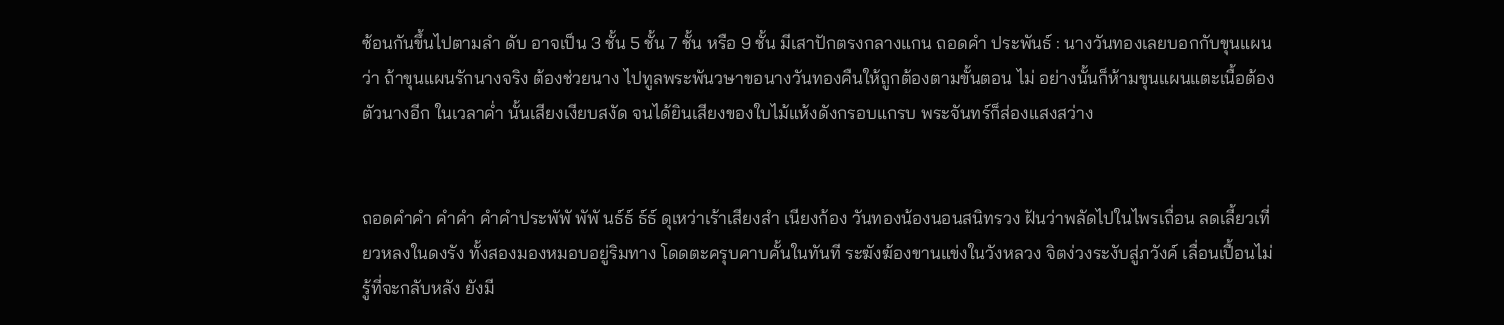ซ้อนกันขึ้นไปตามลำ ดับ อาจเป็น 3 ชั้น 5 ชั้น 7 ชั้น หรือ 9 ชั้น มีเสาปักตรงกลางแกน ถอดคำ ประพันธ์ : นางวันทองเลยบอกกับขุนแผนว่า ถ้าขุนแผนรักนางจริง ต้องช่วยนาง ไปทูลพระพันวษาขอนางวันทองคืนให้ถูกต้องตามขั้นตอน ไม่ อย่างนั้นก็ห้ามขุนแผนแตะเนื้อต้องตัวนางอีก ในเวลาค่ำ นั้นเสียงเงียบสงัด จนได้ยินเสียงของใบไม้แห้งดังกรอบแกรบ พระจันทร์ก็ส่องแสงสว่าง


ถอดคำคำ คำคำ คำคำประพัพั พัพั นธ์ธ์ ธ์ธ์ ดุเหว่าเร้าเสียงสำ เนียงก้อง วันทองน้องนอนสนิทรวง ฝันว่าพลัดไปในไพรเถื่อน ลดเลี้ยวเที่ยวหลงในดงรัง ทั้งสองมองหมอบอยู่ริมทาง โดดตะครุบคาบคั้นในทันที ระฆังฆ้องขานแข่งในวังหลวง จิตง่วงระงับสู่ภวังค์ เลื่อนเปื้อนไม่รู้ที่จะกลับหลัง ยังมี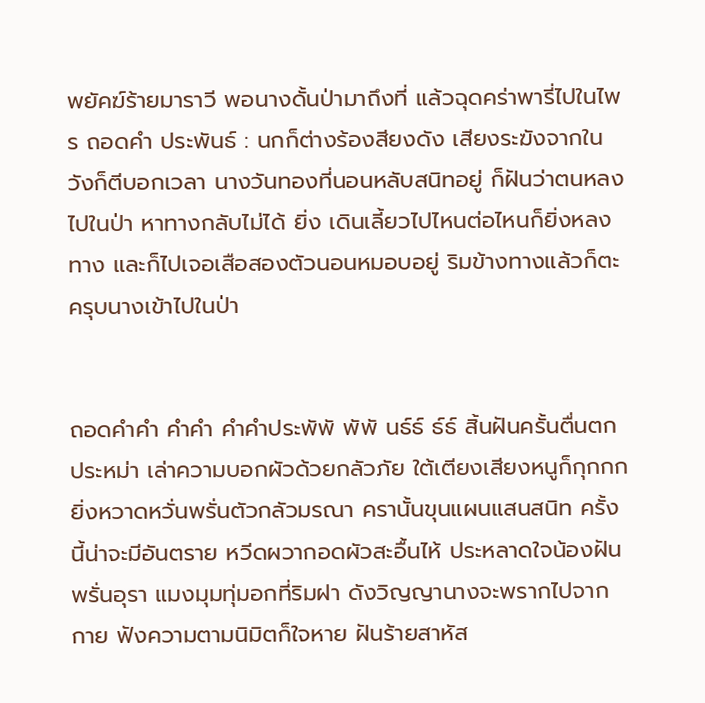พยัคฆ์ร้ายมาราวี พอนางดั้นป่ามาถึงที่ แล้วฉุดคร่าพารี่ไปในไพร ถอดคำ ประพันธ์ : นกก็ต่างร้องสียงดัง เสียงระฆังจากในวังก็ตีบอกเวลา นางวันทองที่นอนหลับสนิทอยู่ ก็ฝันว่าตนหลงไปในป่า หาทางกลับไม่ได้ ยิ่ง เดินเลี้ยวไปไหนต่อไหนก็ยิ่งหลงทาง และก็ไปเจอเสือสองตัวนอนหมอบอยู่ ริมข้างทางแล้วก็ตะครุบนางเข้าไปในป่า


ถอดคำคำ คำคำ คำคำประพัพั พัพั นธ์ธ์ ธ์ธ์ สิ้นฝันครั้นตื่นตกประหม่า เล่าความบอกผัวด้วยกลัวภัย ใต้เตียงเสียงหนูก็กุกกก ยิ่งหวาดหวั่นพรั่นตัวกลัวมรณา ครานั้นขุนแผนแสนสนิท ครั้งนี้น่าจะมีอันตราย หวีดผวากอดผัวสะอื้นไห้ ประหลาดใจน้องฝันพรั่นอุรา แมงมุมทุ่มอกที่ริมฝา ดังวิญญานางจะพรากไปจากกาย ฟังความตามนิมิตก็ใจหาย ฝันร้ายสาหัส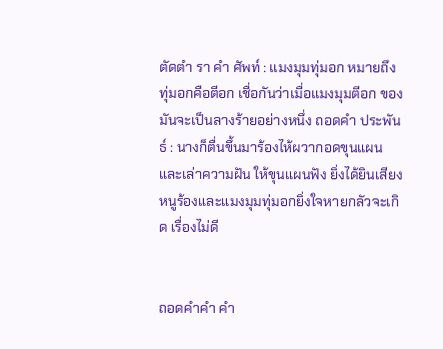ตัดตำ รา คำ ศัพท์ : แมงมุมทุ่มอก หมายถึง ทุ่มอกคือตีอก เชื่อกันว่าเมื่อแมงมุมตีอก ของมันจะเป็นลางร้ายอย่างหนึ่ง ถอดคำ ประพันธ์ : นางก็ตื่นขึ้นมาร้องไห้ผวากอดขุนแผนและเล่าความฝัน ให้ขุนแผนฟัง ยิ่งได้ยินเสียงหนูร้องและแมงมุมทุ่มอกยิ่งใจหายกลัวจะเกิด เรื่องไม่ดี


ถอดคำคำ คำ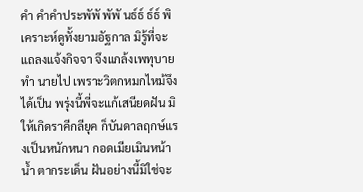คำ คำคำประพัพั พัพั นธ์ธ์ ธ์ธ์ พิเคราะห์ดูทั้งยามอัฐกาล มิรู้ที่จะแถลงแจ้งกิจจา จึงแกล้งเพทุบายทำ นายไป เพราะวิตกหมกไหม้จึงได้เป็น พรุ่งนี้พี่จะแก้เสนียดฝัน มิให้เกิดราคีกลียุค ก็บันดาลฤกษ์แรงเป็นหนักหนา กอดเมียเมินหน้าน้ำ ตากระเด็น ฝันอย่างนี้มิใช่จะ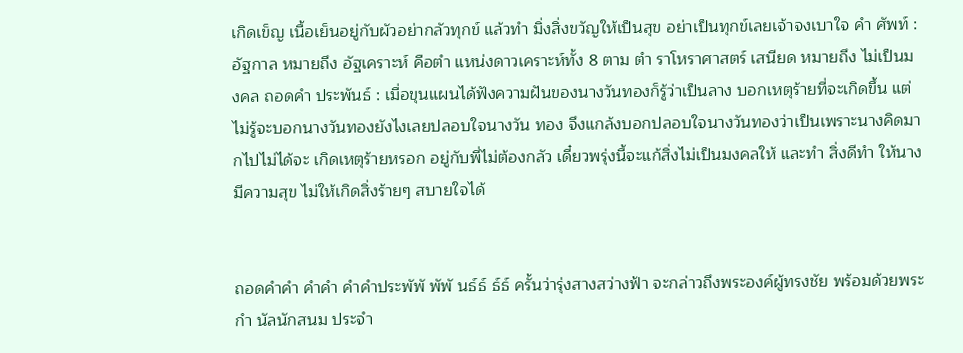เกิดเข็ญ เนื้อเย็นอยู่กับผัวอย่ากลัวทุกข์ แล้วทำ มิ่งสิ่งขวัญให้เป็นสุข อย่าเป็นทุกข์เลยเจ้าจงเบาใจ คำ ศัพท์ : อัฐกาล หมายถึง อัฐเคราะห์ คือตำ แหน่งดาวเคราะห์ทั้ง 8 ตาม ตำ ราโหราศาสตร์ เสนียด หมายถึง ไม่เป็นมงคล ถอดคำ ประพันธ์ : เมื่อขุนแผนได้ฟังความฝันของนางวันทองก็รู้ว่าเป็นลาง บอกเหตุร้ายที่จะเกิดขึ้น แต่ไม่รู้จะบอกนางวันทองยังไงเลยปลอบใจนางวัน ทอง จึงแกล้งบอกปลอบใจนางวันทองว่าเป็นเพราะนางคิดมากไปไม่ได้จะ เกิดเหตุร้ายหรอก อยู่กับพี่ไม่ต้องกลัว เดี๋ยวพรุ่งนี้จะแก้สิ่งไม่เป็นมงคลให้ และทำ สิ่งดีทำ ให้นางมีความสุข ไม่ให้เกิดสิ่งร้ายๆ สบายใจได้


ถอดคำคำ คำคำ คำคำประพัพั พัพั นธ์ธ์ ธ์ธ์ ครั้นว่ารุ่งสางสว่างฟ้า จะกล่าวถึงพระองค์ผู้ทรงชัย พร้อมด้วยพระกำ นัลนักสนม ประจำ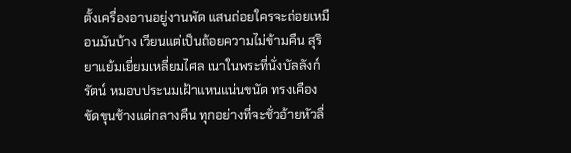ตั้งเครื่องอานอยู่งานพัด แสนถ่อยใครจะถ่อยเหมือนมันบ้าง เวียนแต่เป็นถ้อยความไม่ข้ามคืน สุริยาแย้มเยี่ยมเหลี่ยมไศล เนาในพระที่นั่งบัลลังก์รัตน์ หมอบประนมเฝ้าแหนแน่นขนัด ทรงเคืองขัดขุนช้างแต่กลางคืน ทุกอย่างที่จะชั่วอ้ายหัวลื่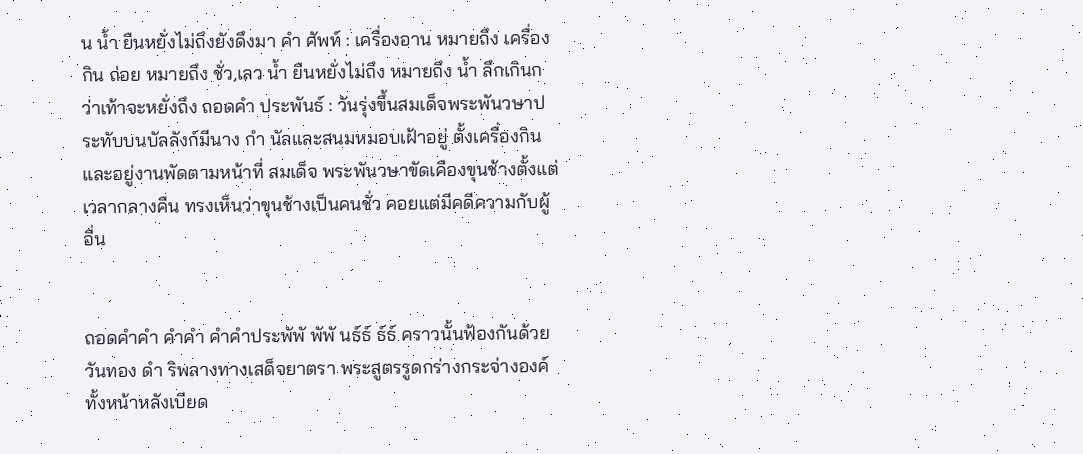น น้ำ ยืนหยั่งไม่ถึงยังดึงมา คำ ศัพท์ : เครื่องอาน หมายถึง เครื่องกิน ถ่อย หมายถึง ชั่ว,เลว น้ำ ยืนหยั่งไม่ถึง หมายถึง น้ำ ลึกเกินกว่าเท้าจะหยั่งถึง ถอดคำ ประพันธ์ : วันรุ่งขึ้นสมเด็จพระพันวษาประทับบนบัลลังก์มีนาง กำ นัลและสนมหมอบเฝ้าอยู่ ตั้งเครื่องกินและอยู่งานพัดตามหน้าที่ สมเด็จ พระพันวษาขัดเคืองขุนช้างตั้งแต่เวลากลางคืน ทรงเห็นว่าขุนช้างเป็นคนชั่ว คอยแต่มีคดีความกับผู้อื่น


ถอดคำคำ คำคำ คำคำประพัพั พัพั นธ์ธ์ ธ์ธ์ คราวนั้นฟ้องกันด้วยวันทอง ดำ ริพลางทางเสด็จยาตรา พระสูตรรูดกร่างกระจ่างองค์ ทั้งหน้าหลังเบียด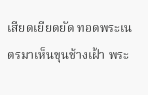เสียดเยียดยัด ทอดพระเนตรมาเห็นขุนช้างเฝ้า พระ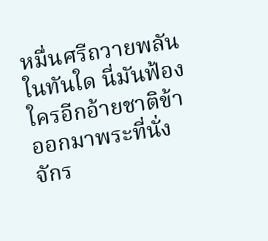หมื่นศรีถวายพลันในทันใด นี่มันฟ้องใครอีกอ้ายชาติข้า ออกมาพระที่นั่งจักร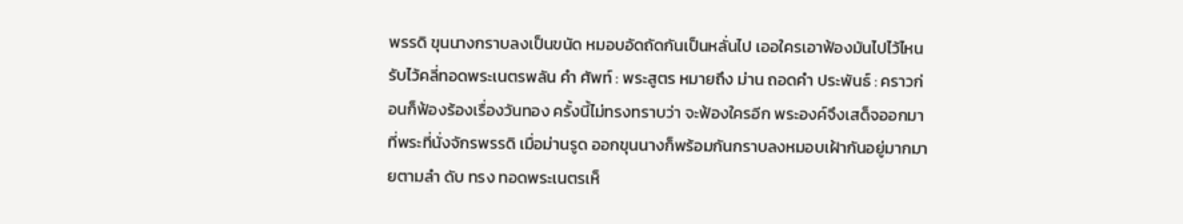พรรดิ ขุนนางกราบลงเป็นขนัด หมอบอัดถัดกันเป็นหลั่นไป เออใครเอาฟ้องมันไปไว้ไหน รับไว้คลี่ทอดพระเนตรพลัน คำ ศัพท์ : พระสูตร หมายถึง ม่าน ถอดคำ ประพันธ์ : คราวก่อนก็ฟ้องร้องเรื่องวันทอง ครั้งนี้ไม่ทรงทราบว่า จะฟ้องใครอีก พระองค์จึงเสด็จออกมาที่พระที่นั่งจักรพรรดิ เมื่อม่านรูด ออกขุนนางก็พร้อมกันกราบลงหมอบเฝ้ากันอยู่มากมายตามลำ ดับ ทรง ทอดพระเนตรเห็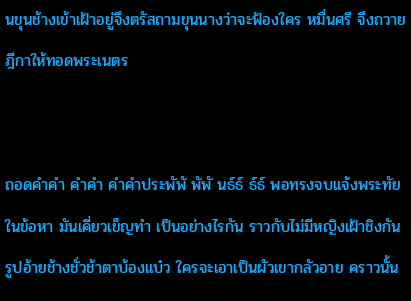นขุนช้างเข้าเฝ้าอยู่จึงตรัสถามขุนนางว่าจะฟ้องใคร หมื่นศรี จึงถวายฎีกาให้ทอดพระเนตร


ถอดคำคำ คำคำ คำคำประพัพั พัพั นธ์ธ์ ธ์ธ์ พอทรงจบแจ้งพระทัยในข้อหา มันเคี่ยวเข็ญทำ เป็นอย่างไรกัน ราวกับไม่มีหญิงเฝ้าชิงกัน รูปอ้ายช้างชั่วช้าตาบ้องแบ๋ว ใครจะเอาเป็นผัวเขากลัวอาย คราวนั้น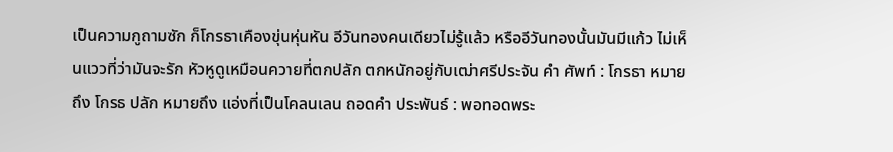เป็นความกูถามซัก ก็โกรธาเคืองขุ่นหุ่นหัน อีวันทองคนเดียวไม่รู้แล้ว หรืออีวันทองนั้นมันมีแก้ว ไม่เห็นแววที่ว่ามันจะรัก หัวหูดูเหมือนควายที่ตกปลัก ตกหนักอยู่กับเฒ่าศรีประจัน คำ ศัพท์ : โกรธา หมายถึง โกรธ ปลัก หมายถึง แอ่งที่เป็นโคลนเลน ถอดคำ ประพันธ์ : พอทอดพระ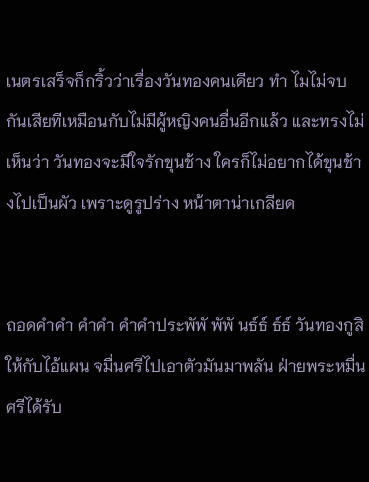เนตรเสร็จก็กริ้วว่าเรื่องวันทองคนเดียว ทำ ไมไม่จบกันเสียทีเหมือนกับไม่มีผู้หญิงคนอื่นอีกแล้ว และทรงไม่เห็นว่า วันทองจะมีใจรักขุนช้าง ใครก็ไม่อยากได้ขุนช้างไปเป็นผัว เพราะดูรูปร่าง หน้าตาน่าเกลียด


ถอดคำคำ คำคำ คำคำประพัพั พัพั นธ์ธ์ ธ์ธ์ วันทองกูสิให้กับไอ้แผน จมื่นศรีไปเอาตัวมันมาพลัน ฝ่ายพระหมื่นศรีได้รับ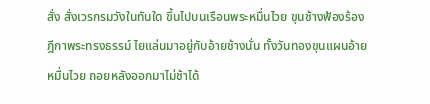สั่ง สั่งเวรกรมวังในทันใด ขึ้นไปบนเรือนพระหมื่นไวย ขุนช้างฟ้องร้องฎีกาพระทรงธรรม์ ไยแล่นมาอยู่กับอ้ายช้างนั่น ทั้งวันทองขุนแผนอ้ายหมื่นไวย ถอยหลังออกมาไม่ช้าได้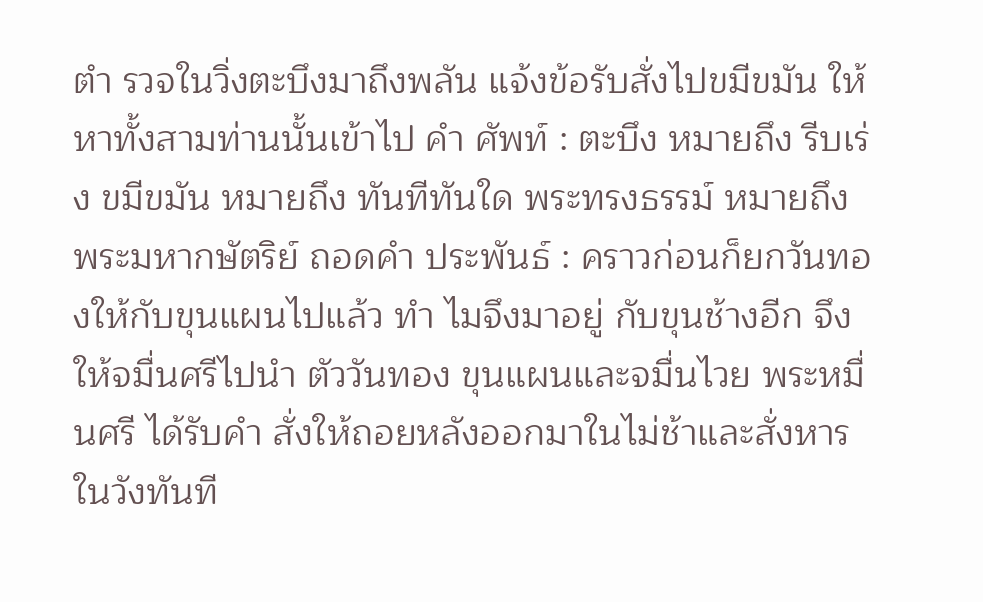ตำ รวจในวิ่งตะบึงมาถึงพลัน แจ้งข้อรับสั่งไปขมีขมัน ให้หาทั้งสามท่านนั้นเข้าไป คำ ศัพท์ : ตะบึง หมายถึง รีบเร่ง ขมีขมัน หมายถึง ทันทีทันใด พระทรงธรรม์ หมายถึง พระมหากษัตริย์ ถอดคำ ประพันธ์ : คราวก่อนก็ยกวันทองให้กับขุนแผนไปแล้ว ทำ ไมจึงมาอยู่ กับขุนช้างอีก จึงให้จมื่นศรีไปนำ ตัววันทอง ขุนแผนและจมื่นไวย พระหมื่นศรี ได้รับคำ สั่งให้ถอยหลังออกมาในไม่ช้าและสั่งหารในวังทันที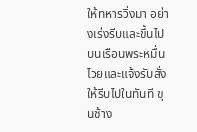ให้ทหารวิ่งมา อย่างเร่งรีบและขึ้นไปบนเรือนพระหมื่นไวยและแจ้งรับสั่งให้รีบไปในทันที ขุนช้าง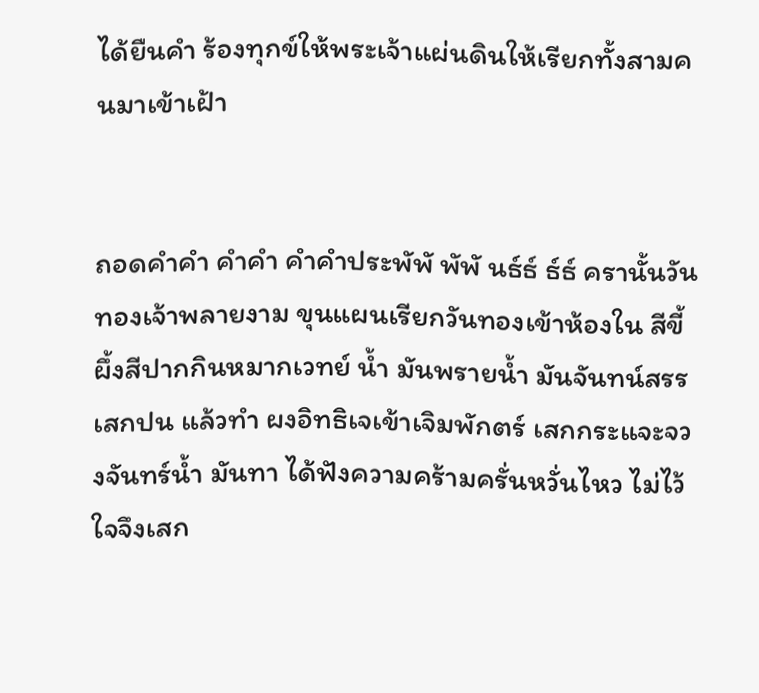ได้ยืนคำ ร้องทุกข์ให้พระเจ้าแผ่นดินให้เรียกทั้งสามคนมาเข้าเฝ้า


ถอดคำคำ คำคำ คำคำประพัพั พัพั นธ์ธ์ ธ์ธ์ ครานั้นวันทองเจ้าพลายงาม ขุนแผนเรียกวันทองเข้าห้องใน สีขี้ผึ้งสีปากกินหมากเวทย์ น้ำ มันพรายน้ำ มันจันทน์สรรเสกปน แล้วทำ ผงอิทธิเจเข้าเจิมพักตร์ เสกกระแจะจวงจันทร์น้ำ มันทา ได้ฟังความคร้ามครั่นหวั่นไหว ไม่ไว้ใจจึงเสก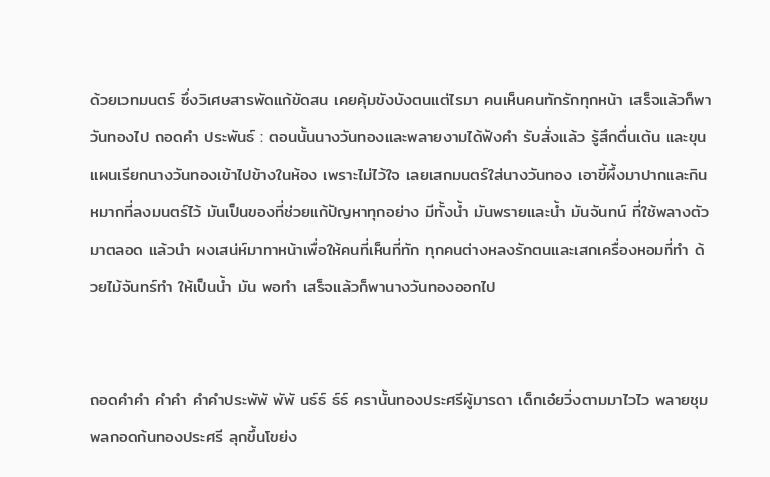ด้วยเวทมนตร์ ซึ่งวิเศษสารพัดแก้ขัดสน เคยคุ้มขังบังตนแต่ไรมา คนเห็นคนทักรักทุกหน้า เสร็จแล้วก็พาวันทองไป ถอดคำ ประพันธ์ : ตอนนั้นนางวันทองและพลายงามได้ฟังคำ รับสั่งแล้ว รู้สึกตื่นเต้น และขุนแผนเรียกนางวันทองเข้าไปข้างในห้อง เพราะไม่ไว้ใจ เลยเสกมนตร์ใส่นางวันทอง เอาขี้ผึ้งมาปากและกินหมากที่ลงมนตร์ไว้ มันเป็นของที่ช่วยแก้ปัญหาทุกอย่าง มีทั้งน้ำ มันพรายและน้ำ มันจันทน์ ที่ใช้พลางตัวมาตลอด แล้วนำ ผงเสน่ห์มาทาหน้าเพื่อให้คนที่เห็นที่ทัก ทุกคนต่างหลงรักตนและเสกเครื่องหอมที่ทำ ด้วยไม้จันทร์ทำ ให้เป็นน้ำ มัน พอทำ เสร็จแล้วก็พานางวันทองออกไป


ถอดคำคำ คำคำ คำคำประพัพั พัพั นธ์ธ์ ธ์ธ์ ครานั้นทองประศรีผู้มารดา เด็กเอ๋ยวิ่งตามมาไวไว พลายชุมพลกอดก้นทองประศรี ลุกขึ้นโขย่ง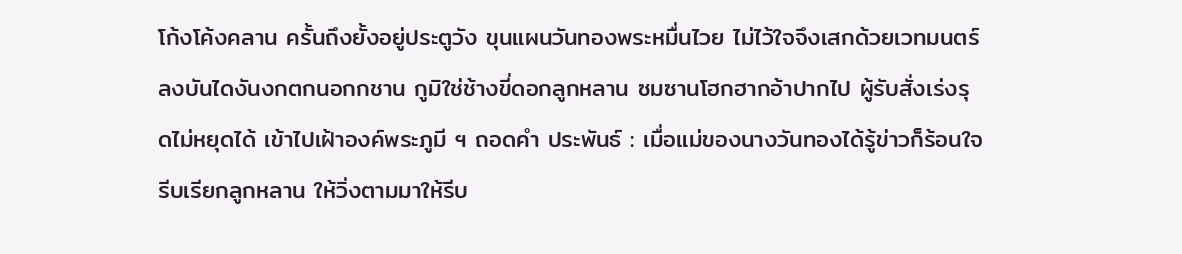โก้งโค้งคลาน ครั้นถึงยั้งอยู่ประตูวัง ขุนแผนวันทองพระหมื่นไวย ไม่ไว้ใจจึงเสกด้วยเวทมนตร์ ลงบันไดงันงกตกนอกกชาน กูมิใช่ช้างขี่ดอกลูกหลาน ซมซานโฮกฮากอ้าปากไป ผู้รับสั่งเร่งรุดไม่หยุดได้ เข้าไปเฝ้าองค์พระภูมี ฯ ถอดคำ ประพันธ์ : เมื่อแม่ของนางวันทองได้รู้ข่าวก็ร้อนใจ รีบเรียกลูกหลาน ให้วิ่งตามมาให้รีบ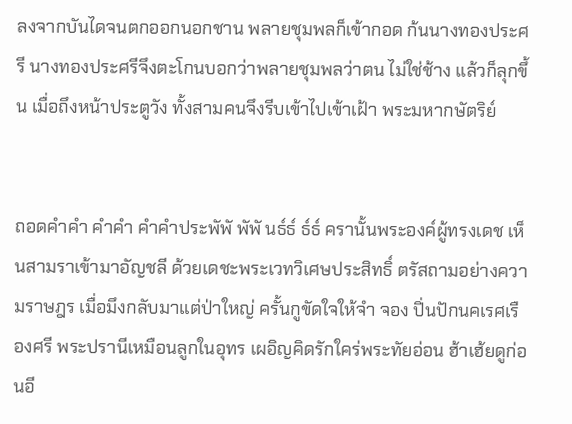ลงจากบันไดจนตกออกนอกชาน พลายชุมพลก็เข้ากอด ก้นนางทองประศรี นางทองประศรีจึงตะโกนบอกว่าพลายชุมพลว่าตน ไม่ใช่ช้าง แล้วก็ลุกขึ้น เมื่อถึงหน้าประตูวัง ทั้งสามคนจึงรีบเข้าไปเข้าเฝ้า พระมหากษัตริย์


ถอดคำคำ คำคำ คำคำประพัพั พัพั นธ์ธ์ ธ์ธ์ ครานั้นพระองค์ผู้ทรงเดช เห็นสามราเข้ามาอัญชลี ด้วยเดชะพระเวทวิเศษประสิทธิ์ ตรัสถามอย่างความราษฎร เมื่อมึงกลับมาแต่ป่าใหญ่ ครั้นกูขัดใจให้จำ จอง ปิ่นปักนคเรศเรืองศรี พระปรานีเหมือนลูกในอุทร เผอิญคิดรักใคร่พระทัยอ่อน ฮ้าเฮ้ยดูก่อนอี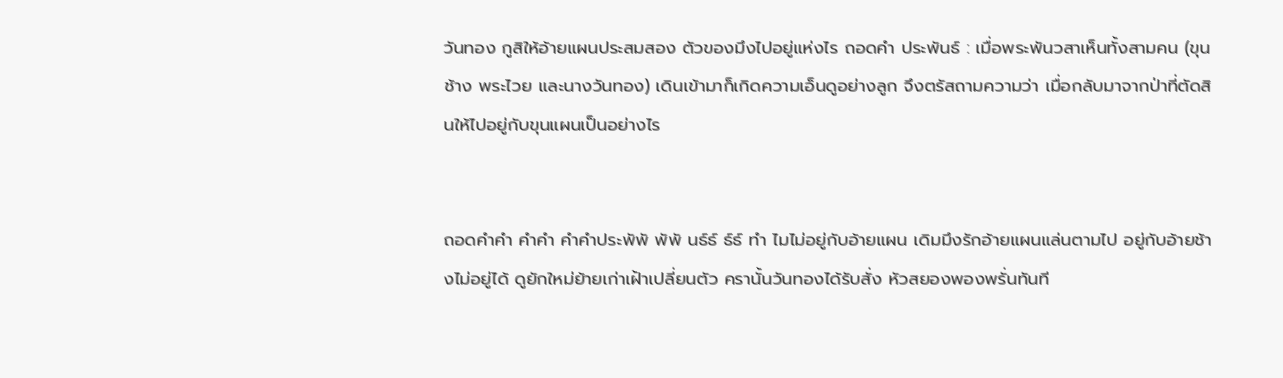วันทอง กูสิให้อ้ายแผนประสมสอง ตัวของมึงไปอยู่แห่งไร ถอดคำ ประพันธ์ : เมื่อพระพันวสาเห็นทั้งสามคน (ขุนช้าง พระไวย และนางวันทอง) เดินเข้ามาก็เกิดความเอ็นดูอย่างลูก จึงตรัสถามความว่า เมื่อกลับมาจากป่าที่ตัดสินให้ไปอยู่กับขุนแผนเป็นอย่างไร


ถอดคำคำ คำคำ คำคำประพัพั พัพั นธ์ธ์ ธ์ธ์ ทำ ไมไม่อยู่กับอ้ายแผน เดิมมึงรักอ้ายแผนแล่นตามไป อยู่กับอ้ายช้างไม่อยู่ได้ ดูยักใหม่ย้ายเก่าเฝ้าเปลี่ยนตัว ครานั้นวันทองได้รับสั่ง หัวสยองพองพรั่นทันที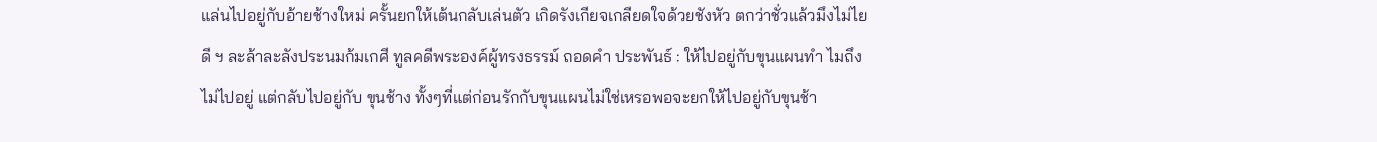แล่นไปอยู่กับอ้ายช้างใหม่ ครั้นยกให้เต้นกลับเล่นตัว เกิดรังเกียจเกลียดใจด้วยชังหัว ตกว่าชั่วแล้วมึงไม่ไยดี ฯ ละล้าละลังประนมก้มเกศี ทูลคดีพระองค์ผู้ทรงธรรม์ ถอดคำ ประพันธ์ : ให้ไปอยู่กับขุนแผนทำ ไมถึงไม่ไปอยู่ แต่กลับไปอยู่กับ ขุนช้าง ทั้งๆที่แต่ก่อนรักกับขุนแผนไม่ใช่เหรอพอจะยกให้ไปอยู่กับขุนช้า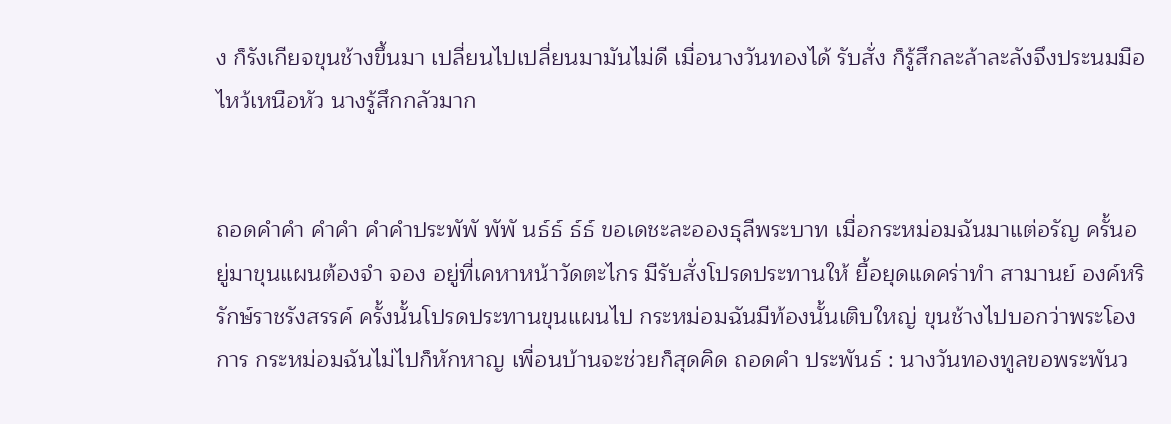ง ก็รังเกียจขุนช้างขึ้นมา เปลี่ยนไปเปลี่ยนมามันไม่ดี เมื่อนางวันทองได้ รับสั่ง ก็รู้สึกละล้าละลังจึงประนมมือไหว้เหนือหัว นางรู้สึกกลัวมาก


ถอดคำคำ คำคำ คำคำประพัพั พัพั นธ์ธ์ ธ์ธ์ ขอเดชะละอองธุลีพระบาท เมื่อกระหม่อมฉันมาแต่อรัญ ครั้นอยู่มาขุนแผนต้องจำ จอง อยู่ที่เคหาหน้าวัดตะไกร มีรับสั่งโปรดประทานให้ ยื้อยุดแดคร่าทำ สามานย์ องค์หริรักษ์ราชรังสรรค์ ครั้งนั้นโปรดประทานขุนแผนไป กระหม่อมฉันมีท้องนั้นเติบใหญ่ ขุนช้างไปบอกว่าพระโองการ กระหม่อมฉันไม่ไปก็หักหาญ เพื่อนบ้านจะช่วยก็สุดคิด ถอดคำ ประพันธ์ : นางวันทองทูลขอพระพันว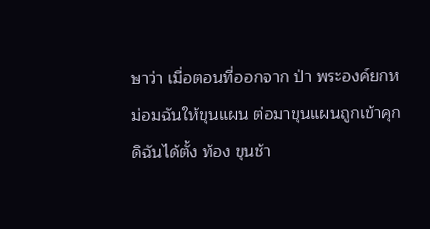ษาว่า เมื่อตอนที่ออกจาก ป่า พระองค์ยกหม่อมฉันให้ขุนแผน ต่อมาขุนแผนถูกเข้าคุก ดิฉันได้ตั้ง ท้อง ขุนช้า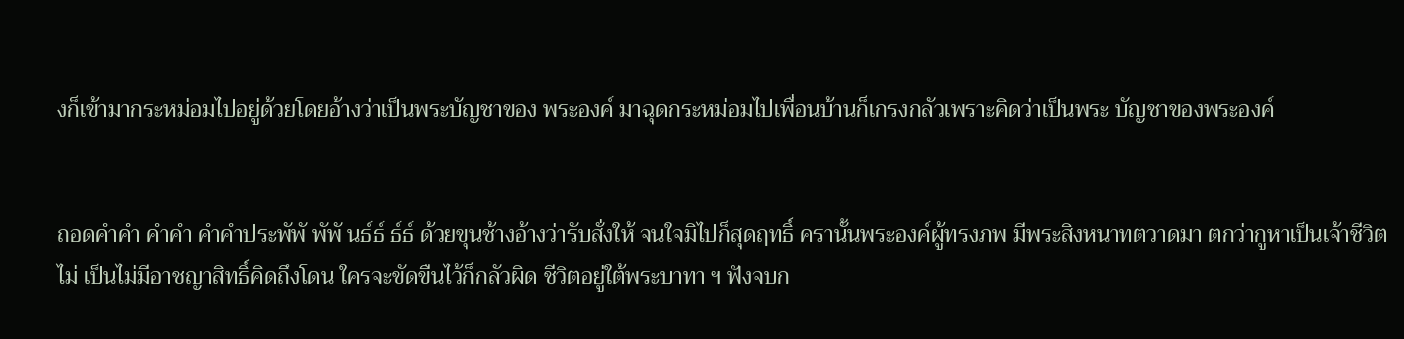งก็เข้ามากระหม่อมไปอยู่ด้วยโดยอ้างว่าเป็นพระบัญชาของ พระองค์ มาฉุดกระหม่อมไปเพื่อนบ้านก็เกรงกลัวเพราะคิดว่าเป็นพระ บัญชาของพระองค์


ถอดคำคำ คำคำ คำคำประพัพั พัพั นธ์ธ์ ธ์ธ์ ด้วยขุนช้างอ้างว่ารับสั่งให้ จนใจมิไปก็สุดฤทธิ์ ครานั้นพระองค์ผู้ทรงภพ มีพระสิงหนาทตวาดมา ตกว่ากูหาเป็นเจ้าชีวิตไม่ เป็นไม่มีอาชญาสิทธิ์คิดถึงโดน ใครจะขัดขืนไว้ก็กลัวผิด ชีวิตอยู่ใต้พระบาทา ฯ ฟังจบก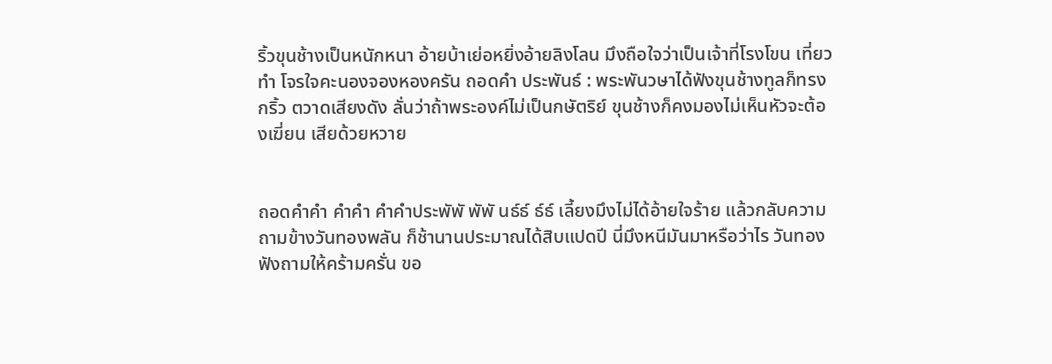ริ้วขุนช้างเป็นหนักหนา อ้ายบ้าเย่อหยิ่งอ้ายลิงโลน มึงถือใจว่าเป็นเจ้าที่โรงโขน เที่ยวทำ โจรใจคะนองจองหองครัน ถอดคำ ประพันธ์ : พระพันวษาได้ฟังขุนช้างทูลก็ทรงกริ้ว ตวาดเสียงดัง ลั่นว่าถ้าพระองค์ไม่เป็นกษัตริย์ ขุนช้างก็คงมองไม่เห็นหัวจะต้องเฆี่ยน เสียด้วยหวาย


ถอดคำคำ คำคำ คำคำประพัพั พัพั นธ์ธ์ ธ์ธ์ เลี้ยงมึงไม่ได้อ้ายใจร้าย แล้วกลับความถามข้างวันทองพลัน ก็ช้านานประมาณได้สิบแปดปี นี่มึงหนีมันมาหรือว่าไร วันทองฟังถามให้คร้ามครั่น ขอ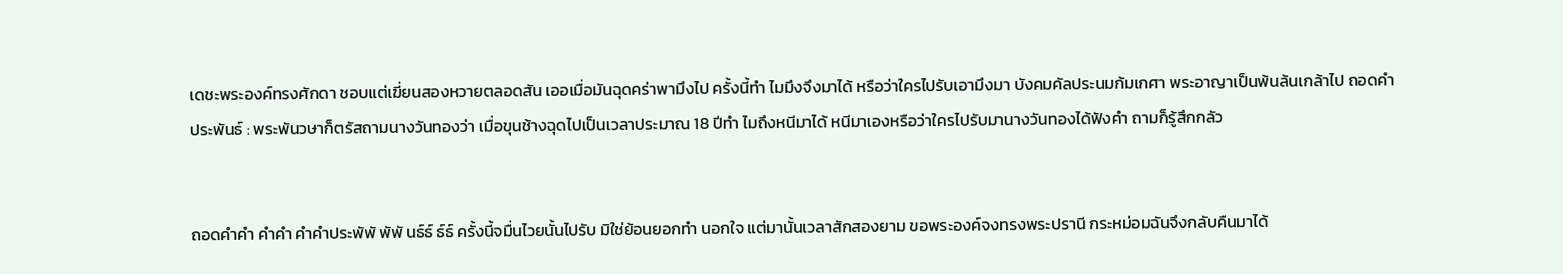เดชะพระองค์ทรงศักดา ชอบแต่เฆี่ยนสองหวายตลอดสัน เออเมื่อมันฉุดคร่าพามึงไป ครั้งนี้ทำ ไมมึงจึงมาได้ หรือว่าใครไปรับเอามึงมา บังคมคัลประนมก้มเกศา พระอาญาเป็นพ้นล้นเกล้าไป ถอดคำ ประพันธ์ : พระพันวษาก็ตรัสถามนางวันทองว่า เมื่อขุนช้างฉุดไปเป็นเวลาประมาณ 18 ปีทำ ไมถึงหนีมาได้ หนีมาเองหรือว่าใครไปรับมานางวันทองได้ฟังคำ ถามก็รู้สึกกลัว


ถอดคำคำ คำคำ คำคำประพัพั พัพั นธ์ธ์ ธ์ธ์ ครั้งนี้จมื่นไวยนั้นไปรับ มิใช่ย้อนยอกทำ นอกใจ แต่มานั้นเวลาสักสองยาม ขอพระองค์จงทรงพระปรานี กระหม่อมฉันจึงกลับคืนมาได้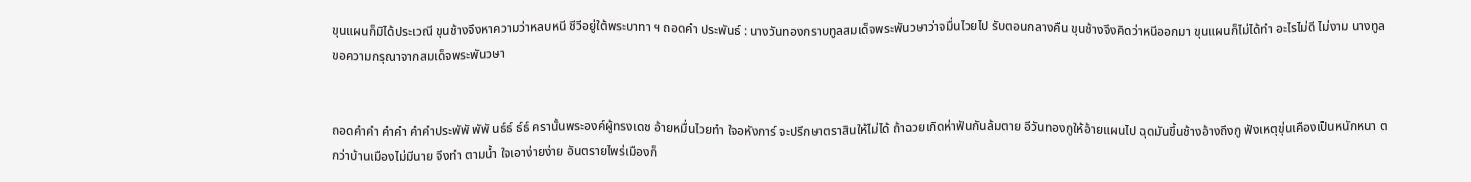ขุนแผนก็มิได้ประเวณี ขุนช้างจึงหาความว่าหลบหนี ชีวีอยู่ใต้พระบาทา ฯ ถอดคำ ประพันธ์ : นางวันทองกราบทูลสมเด็จพระพันวษาว่าจมื่นไวยไป รับตอนกลางคืน ขุนช้างจึงคิดว่าหนีออกมา ขุนแผนก็ไม่ได้ทำ อะไรไม่ดี ไม่งาม นางทูลขอความกรุณาจากสมเด็จพระพันวษา


ถอดคำคำ คำคำ คำคำประพัพั พัพั นธ์ธ์ ธ์ธ์ ครานั้นพระองค์ผู้ทรงเดช อ้ายหมื่นไวยทำ ใจอหังการ์ จะปรึกษาตราสินให้ไม่ได้ ถ้าฉวยเกิดห่าฟันกันล้มตาย อีวันทองกูให้อ้ายแผนไป ฉุดมันขึ้นช้างอ้างถึงกู ฟังเหตุขุ่นเคืองเป็นหนักหนา ตกว่าบ้านเมืองไม่มีนาย จึงทำ ตามน้ำ ใจเอาง่ายง่าย อันตรายไพร่เมืองก็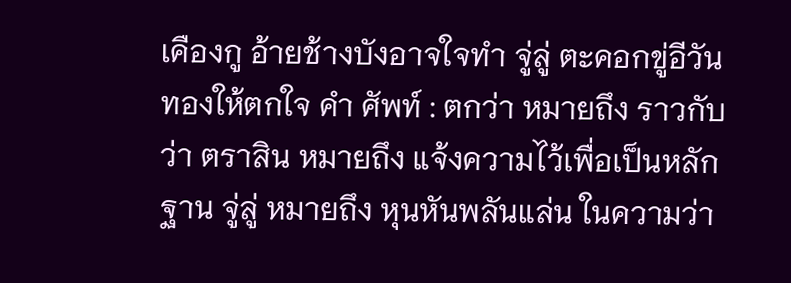เคืองกู อ้ายช้างบังอาจใจทำ จู่ลู่ ตะคอกขู่อีวันทองให้ตกใจ คำ ศัพท์ : ตกว่า หมายถึง ราวกับว่า ตราสิน หมายถึง แจ้งความไว้เพื่อเป็นหลักฐาน จู่ลู่ หมายถึง หุนหันพลันแล่น ในความว่า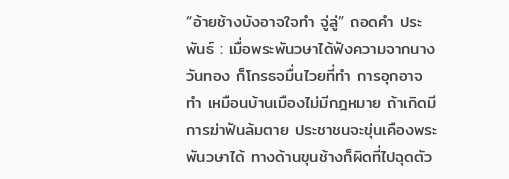“อ้ายช้างบังอาจใจทำ จู่ลู่” ถอดคำ ประพันธ์ : เมื่อพระพันวษาได้ฟังความจากนางวันทอง ก็โกรธจมื่นไวยที่ทำ การอุกอาจทำ เหมือนบ้านเมืองไม่มีกฎหมาย ถ้าเกิดมีการฆ่าฟันล้มตาย ประชาชนจะขุ่นเคืองพระพันวษาได้ ทางด้านขุนช้างก็ผิดที่ไปฉุดตัว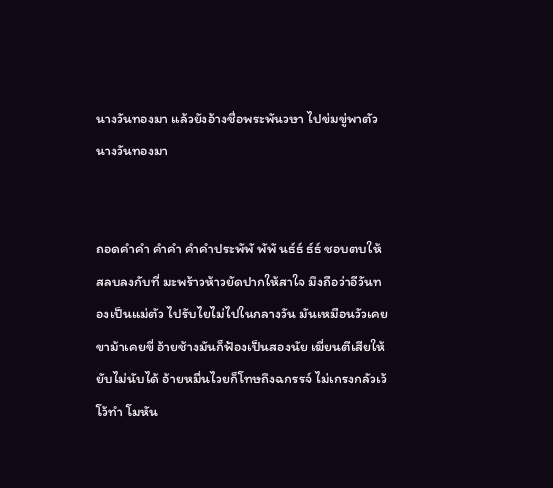นางวันทองมา แล้วยังอ้างชื่อพระพันวษา ไปข่มขู่พาตัวนางวันทองมา


ถอดคำคำ คำคำ คำคำประพัพั พัพั นธ์ธ์ ธ์ธ์ ชอบตบให้สลบลงกับที่ มะพร้าวห้าวยัดปากให้สาใจ มึงถือว่าอีวันทองเป็นแม่ตัว ไปรับไยไม่ไปในกลางวัน มันเหมือนวัวเคยขาม้าเคยขี่ อ้ายช้างมันก็ฟ้องเป็นสองนัย เฆี่ยนตีเสียให้ยับไม่นับได้ อ้ายหมื่นไวยก็โทษถึงฉกรรจ์ ไม่เกรงกลัวเว้โว้ทำ โมหัน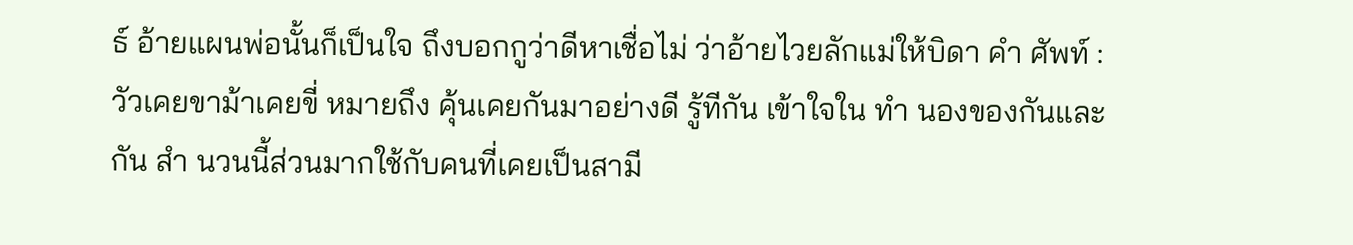ธ์ อ้ายแผนพ่อนั้นก็เป็นใจ ถึงบอกกูว่าดีหาเชื่อไม่ ว่าอ้ายไวยลักแม่ให้บิดา คำ ศัพท์ : วัวเคยขาม้าเคยขี่ หมายถึง คุ้นเคยกันมาอย่างดี รู้ทีกัน เข้าใจใน ทำ นองของกันและกัน สำ นวนนี้ส่วนมากใช้กับคนที่เคยเป็นสามี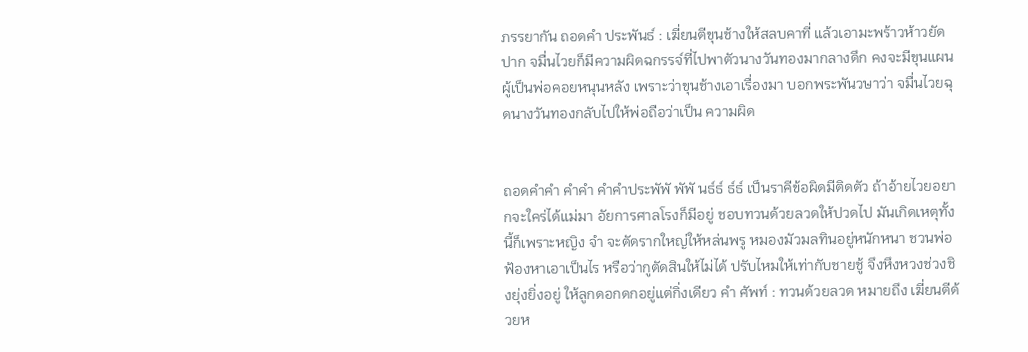ภรรยากัน ถอดคำ ประพันธ์ : เฆี่ยนตีขุนช้างให้สลบคาที่ แล้วเอามะพร้าวห้าวยัดปาก จมื่นไวยก็มีความผิดฉกรรจ์ที่ไปพาตัวนางวันทองมากลางดึก คงจะมีขุนแผนผู้เป็นพ่อคอยหนุนหลัง เพราะว่าขุนช้างเอาเรื่องมา บอกพระพันวษาว่า จมื่นไวยฉุดนางวันทองกลับไปให้พ่อถือว่าเป็น ความผิด


ถอดคำคำ คำคำ คำคำประพัพั พัพั นธ์ธ์ ธ์ธ์ เป็นราคีข้อผิดมีติดตัว ถ้าอ้ายไวยอยากจะใคร่ได้แม่มา อัยการศาลโรงก็มีอยู่ ชอบทวนด้วยลวดให้ปวดไป มันเกิดเหตุทั้งนี้ก็เพราะหญิง จำ จะตัดรากใหญ่ให้หล่นพรู หมองมัวมลทินอยู่หนักหนา ชวนพ่อฟ้องหาเอาเป็นไร หรือว่ากูตัดสินให้ไม่ได้ ปรับไหมให้เท่ากับชายชู้ จึงหึงหวงช่วงชิงยุ่งยิ่งอยู่ ให้ลูกดอกดกอยู่แต่กิ่งเดียว คำ ศัพท์ : ทวนด้วยลวด หมายถึง เฆี่ยนตีด้วยห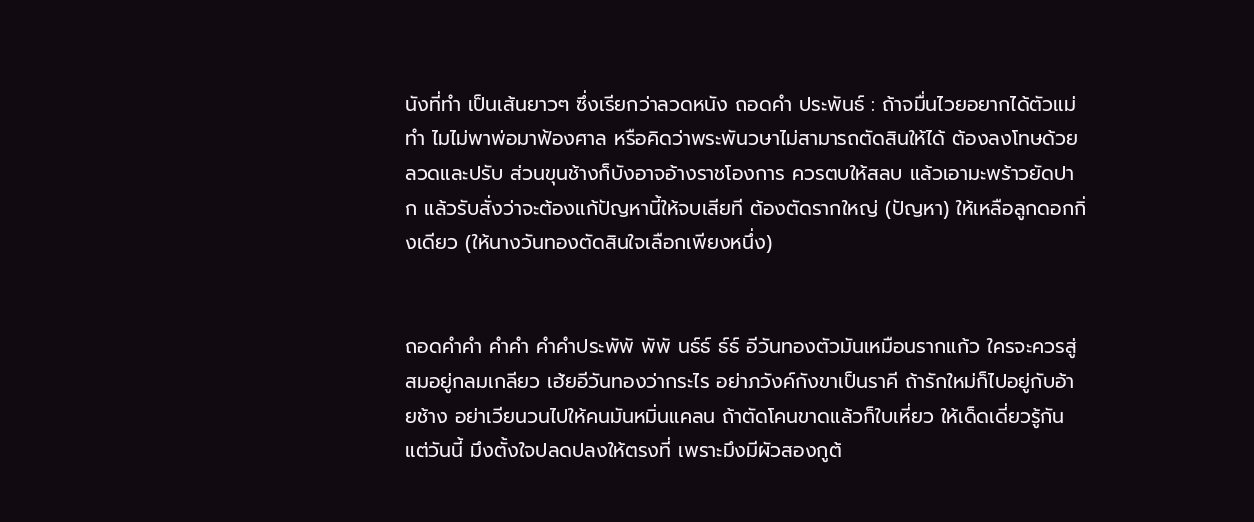นังที่ทำ เป็นเส้นยาวๆ ซึ่งเรียกว่าลวดหนัง ถอดคำ ประพันธ์ : ถ้าจมื่นไวยอยากได้ตัวแม่ ทำ ไมไม่พาพ่อมาฟ้องศาล หรือคิดว่าพระพันวษาไม่สามารถตัดสินให้ได้ ต้องลงโทษด้วยลวดและปรับ ส่วนขุนช้างก็บังอาจอ้างราชโองการ ควรตบให้สลบ แล้วเอามะพร้าวยัดปาก แล้วรับสั่งว่าจะต้องแก้ปัญหานี้ให้จบเสียที ต้องตัดรากใหญ่ (ปัญหา) ให้เหลือลูกดอกกิ่งเดียว (ให้นางวันทองตัดสินใจเลือกเพียงหนึ่ง)


ถอดคำคำ คำคำ คำคำประพัพั พัพั นธ์ธ์ ธ์ธ์ อีวันทองตัวมันเหมือนรากแก้ว ใครจะควรสู่สมอยู่กลมเกลียว เฮ้ยอีวันทองว่ากระไร อย่าภวังค์กังขาเป็นราคี ถ้ารักใหม่ก็ไปอยู่กับอ้ายช้าง อย่าเวียนวนไปให้คนมันหมิ่นแคลน ถ้าตัดโคนขาดแล้วก็ใบเหี่ยว ให้เด็ดเดี่ยวรู้กันแต่วันนี้ มึงตั้งใจปลดปลงให้ตรงที่ เพราะมึงมีผัวสองกูต้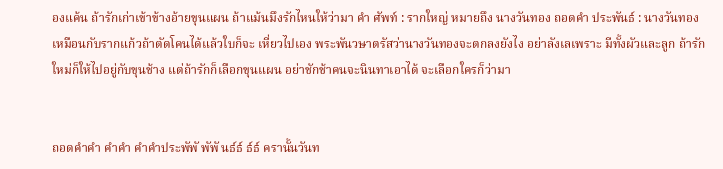องแค้น ถ้ารักเก่าเข้าข้างอ้ายขุนแผน ถ้าแม้นมึงรักไหนให้ว่ามา คำ ศัพท์ : รากใหญ่ หมายถึง นางวันทอง ถอดคำ ประพันธ์ : นางวันทองเหมือนกับรากแก้วถ้าตัดโคนได้แล้วใบก็จะ เหี่ยวไปเอง พระพันวษาตรัสว่านางวันทองจะตกลงยังไง อย่าลังเลเพราะ มีทั้งผัวและลูก ถ้ารักใหม่ก็ให้ไปอยู่กับขุนช้าง แต่ถ้ารักก็เลือกขุนแผน อย่าชักช้าคนจะนินทาเอาได้ จะเลือกใครก็ว่ามา


ถอดคำคำ คำคำ คำคำประพัพั พัพั นธ์ธ์ ธ์ธ์ ครานั้นวันท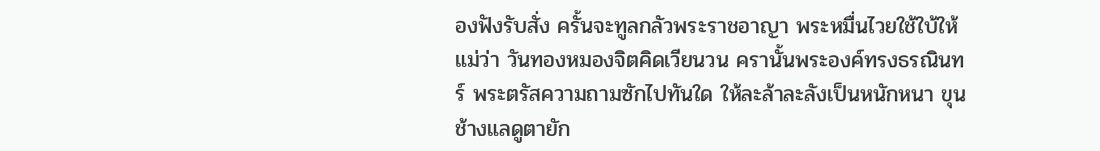องฟังรับสั่ง ครั้นจะทูลกลัวพระราชอาญา พระหมื่นไวยใช้ใบ้ให้แม่ว่า วันทองหมองจิตคิดเวียนวน ครานั้นพระองค์ทรงธรณินทร์ พระตรัสความถามซักไปทันใด ให้ละล้าละลังเป็นหนักหนา ขุนช้างแลดูตายัก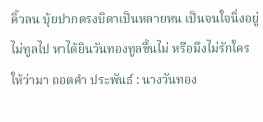คิ้วลน บุ้ยปากตรงบิดาเป็นหลายหน เป็นจนใจนิ่งอยู่ไม่ทูลไป หาได้ยินวันทองทูลขึ้นไม่ หรือมึงไม่รักใครให้ว่ามา ถอดคำ ประพันธ์ : นางวันทอง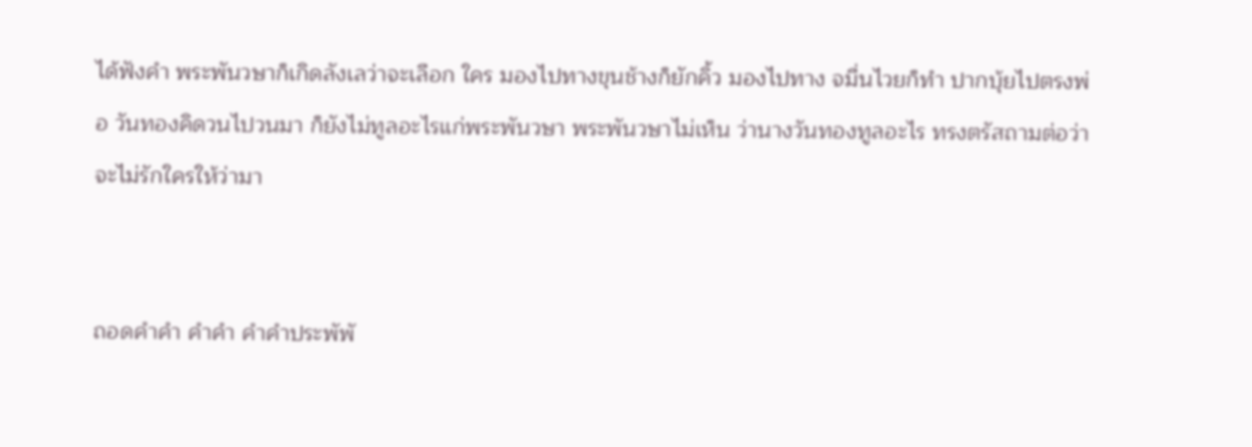ได้ฟังคำ พระพันวษาก็เกิดลังเลว่าจะเลือก ใคร มองไปทางขุนช้างก็ยักคิ้ว มองไปทาง จมื่นไวยก็ทำ ปากบุ้ยไปตรงพ่อ วันทองคิดวนไปวนมา ก็ยังไม่ทูลอะไรแก่พระพันวษา พระพันวษาไม่เห็น ว่านางวันทองทูลอะไร ทรงตรัสถามต่อว่าจะไม่รักใครให้ว่ามา


ถอดคำคำ คำคำ คำคำประพัพั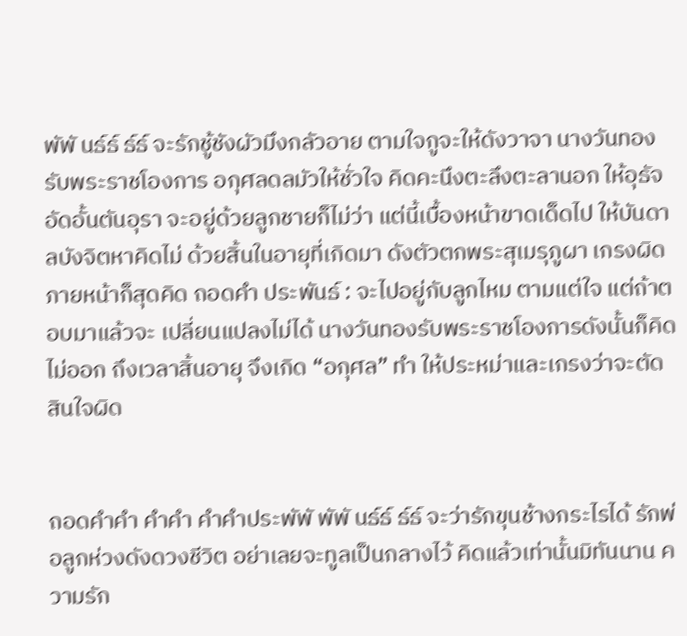พัพั นธ์ธ์ ธ์ธ์ จะรักชู้ชังผัวมึงกลัวอาย ตามใจกูจะให้ดังวาจา นางวันทองรับพระราชโองการ อกุศลดลมัวให้ชั่วใจ คิดคะนึงตะลึงตะลานอก ให้อุธัจอัดอั้นตันอุรา จะอยู่ด้วยลูกชายก็ไม่ว่า แต่นี้เบื้องหน้าขาดเด็ดไป ให้บันดาลบังจิตหาคิดไม่ ด้วยสิ้นในอายุที่เกิดมา ดังตัวตกพระสุเมรุภูผา เกรงผิดภายหน้าก็สุดคิด ถอดคำ ประพันธ์ : จะไปอยู่กับลูกไหม ตามแต่ใจ แต่ถ้าตอบมาแล้วจะ เปลี่ยนแปลงไม่ได้ นางวันทองรับพระราชโองการดังนั้นก็คิดไม่ออก ถึงเวลาสิ้นอายุ จึงเกิด “อกุศล” ทำ ให้ประหม่าและเกรงว่าจะตัดสินใจผิด


ถอดคำคำ คำคำ คำคำประพัพั พัพั นธ์ธ์ ธ์ธ์ จะว่ารักขุนช้างกระไรได้ รักพ่อลูกห่วงดังดวงชีวิต อย่าเลยจะทูลเป็นกลางไว้ คิดแล้วเท่านั้นมิทันนาน ความรัก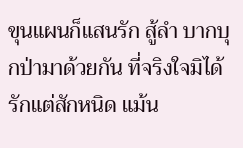ขุนแผนก็แสนรัก สู้ลำ บากบุกป่ามาด้วยกัน ที่จริงใจมิได้รักแต่สักหนิด แม้น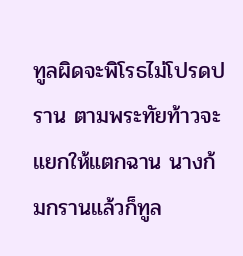ทูลผิดจะพิโรธไม่โปรดปราน ตามพระทัยท้าวจะแยกให้แตกฉาน นางก้มกรานแล้วก็ทูล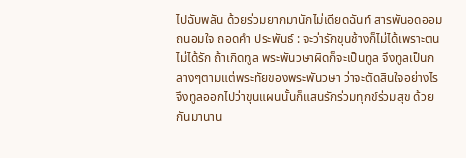ไปฉับพลัน ด้วยร่วมยากมานักไม่เดียดฉันท์ สารพันอดออมถนอมใจ ถอดคำ ประพันธ์ : จะว่ารักขุนช้างก็ไม่ได้เพราะตนไม่ได้รัก ถ้าเกิดทูล พระพันวษาผิดก็จะเป็นทูล จึงทูลเป็นกลางๆตามแต่พระทัยของพระพันวษา ว่าจะตัดสินใจอย่างไร จึงทูลออกไปว่าขุนแผนนั้นก็แสนรักร่วมทุกข์ร่วมสุข ด้วยกันมานาน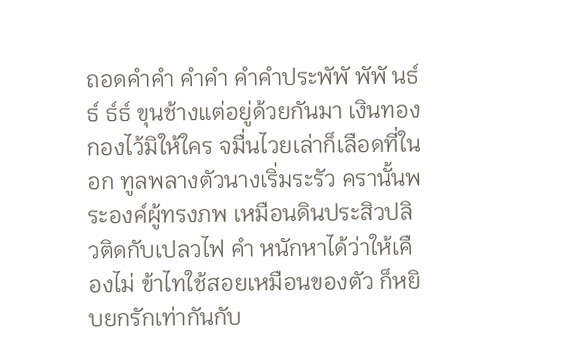ถอดคำคำ คำคำ คำคำประพัพั พัพั นธ์ธ์ ธ์ธ์ ขุนช้างแต่อยู่ด้วยกันมา เงินทองกองไว้มิให้ใคร จมื่นไวยเล่าก็เลือดที่ในอก ทูลพลางตัวนางเริ่มระรัว ครานั้นพระองค์ผู้ทรงภพ เหมือนดินประสิวปลิวติดกับเปลวไฟ คำ หนักหาได้ว่าให้เคืองไม่ ข้าไทใช้สอยเหมือนของตัว ก็หยิบยกรักเท่ากันกับ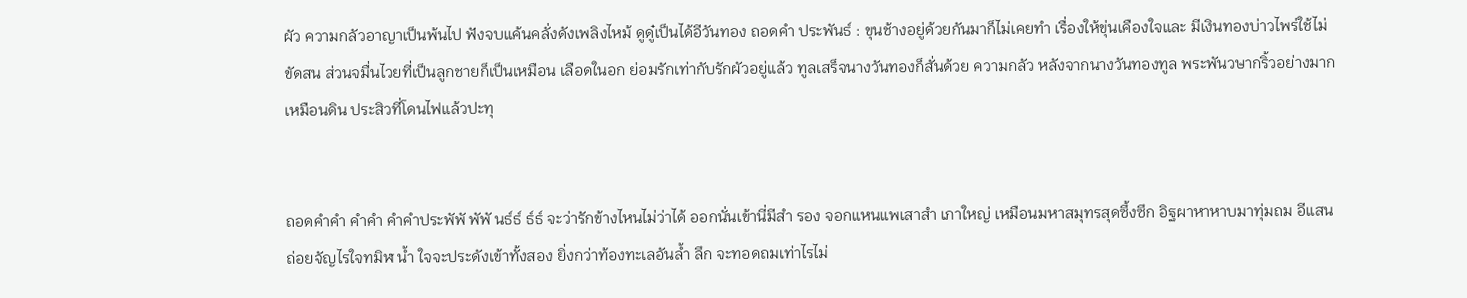ผัว ความกลัวอาญาเป็นพ้นไป ฟังจบแค้นคลั่งดังเพลิงไหม้ ดูดู๋เป็นได้อีวันทอง ถอดคำ ประพันธ์ : ขุนช้างอยู่ด้วยกันมาก็ไม่เคยทำ เรื่องให้ขุ่นเคืองใจและ มีเงินทองบ่าวไพร่ใช้ไม่ขัดสน ส่วนจมื่นไวยที่เป็นลูกชายก็เป็นเหมือน เลือดในอก ย่อมรักเท่ากับรักผัวอยู่แล้ว ทูลเสร็จนางวันทองก็สั่นด้วย ความกลัว หลังจากนางวันทองทูล พระพันวษากริ้วอย่างมากเหมือนดิน ประสิวที่โดนไฟแล้วปะทุ


ถอดคำคำ คำคำ คำคำประพัพั พัพั นธ์ธ์ ธ์ธ์ จะว่ารักข้างไหนไม่ว่าได้ ออกนั่นเข้านี่มีสำ รอง จอกแหนแพเสาสำ เภาใหญ่ เหมือนมหาสมุทรสุดซึ้งซึก อิฐผาหาหาบมาทุ่มถม อีแสนถ่อยจัญไรใจทมิฬ น้ำ ใจจะประดังเข้าทั้งสอง ยิ่งกว่าท้องทะเลอันล้ำ ลึก จะทอดถมเท่าไรไม่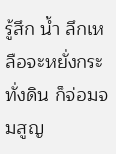รู้สึก น้ำ ลึกเหลือจะหยั่งกระทั่งดิน ก็จ่อมจมสูญ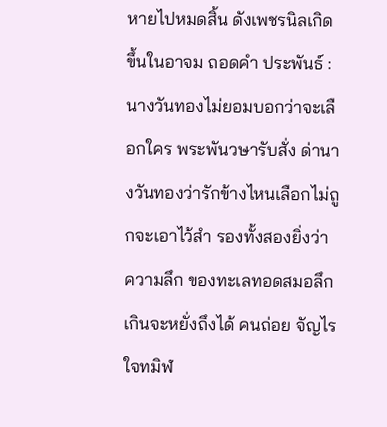หายไปหมดสิ้น ดังเพชรนิลเกิดขึ้นในอาจม ถอดคำ ประพันธ์ : นางวันทองไม่ยอมบอกว่าจะเลือกใคร พระพันวษารับสั่ง ด่านางวันทองว่ารักข้างไหนเลือกไม่ถูกจะเอาไว้สำ รองทั้งสองยิ่งว่าความลึก ของทะเลทอดสมอลึกเกินจะหยั่งถึงได้ คนถ่อย จัญไร ใจทมิฬ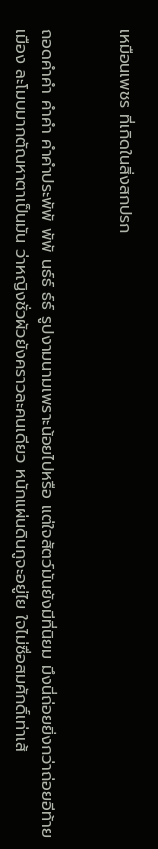เหมือนเพชร ที่เกิดในสิ่งสกปรก


ถอดคำคำ คำคำ คำคำประพัพั พัพั นธ์ธ์ ธ์ธ์ รูปงามนามเพราะน้อยไปหรือ แต่ใจสัตว์มันยังมีที่นิยม มึงนี่ถ่อยยิ่งกว่าถ่อยอีท้ายเมือง ละโมบมากตัณหาตาเป็นมัน ว่าหญิงชั่วผัวยังคราวละคนเดียว หนักแผ่นดินกูจะอยู่ไย ใจไม่ซื่อสมศักดิ์เท่าเส้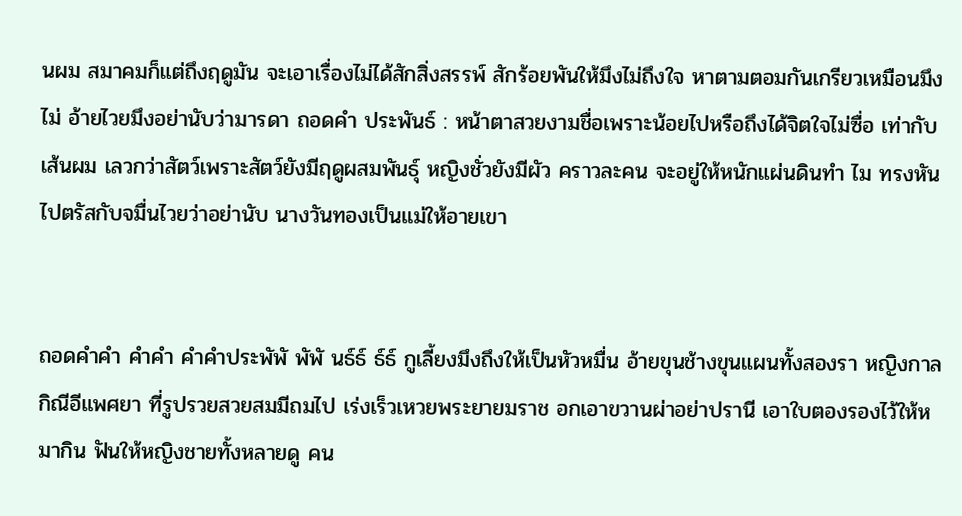นผม สมาคมก็แต่ถึงฤดูมัน จะเอาเรื่องไม่ได้สักสิ่งสรรพ์ สักร้อยพันให้มึงไม่ถึงใจ หาตามตอมกันเกรียวเหมือนมึงไม่ อ้ายไวยมึงอย่านับว่ามารดา ถอดคำ ประพันธ์ : หน้าตาสวยงามชื่อเพราะน้อยไปหรือถึงได้จิตใจไม่ซื่อ เท่ากับเส้นผม เลวกว่าสัตว์เพราะสัตว์ยังมีฤดูผสมพันธุ์ หญิงชั่วยังมีผัว คราวละคน จะอยู่ให้หนักแผ่นดินทำ ไม ทรงหันไปตรัสกับจมื่นไวยว่าอย่านับ นางวันทองเป็นแม่ให้อายเขา


ถอดคำคำ คำคำ คำคำประพัพั พัพั นธ์ธ์ ธ์ธ์ กูเลี้ยงมึงถึงให้เป็นหัวหมื่น อ้ายขุนช้างขุนแผนทั้งสองรา หญิงกาลกิณีอีแพศยา ที่รูปรวยสวยสมมีถมไป เร่งเร็วเหวยพระยายมราช อกเอาขวานผ่าอย่าปรานี เอาใบตองรองไว้ให้หมากิน ฟันให้หญิงชายทั้งหลายดู คน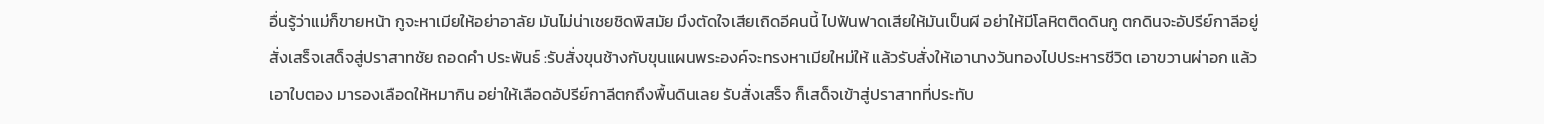อื่นรู้ว่าแม่ก็ขายหน้า กูจะหาเมียให้อย่าอาลัย มันไม่น่าเชยชิดพิสมัย มึงตัดใจเสียเถิดอีคนนี้ ไปฟันฟาดเสียให้มันเป็นผี อย่าให้มีโลหิตติดดินกู ตกดินจะอัปรีย์กาลีอยู่ สั่งเสร็จเสด็จสู่ปราสาทชัย ถอดคำ ประพันธ์ :รับสั่งขุนช้างกับขุนแผนพระองค์จะทรงหาเมียใหม่ให้ แล้วรับสั่งให้เอานางวันทองไปประหารชีวิต เอาขวานผ่าอก แล้วเอาใบตอง มารองเลือดให้หมากิน อย่าให้เลือดอัปรีย์กาลีตกถึงพื้นดินเลย รับสั่งเสร็จ ก็เสด็จเข้าสู่ปราสาทที่ประทับ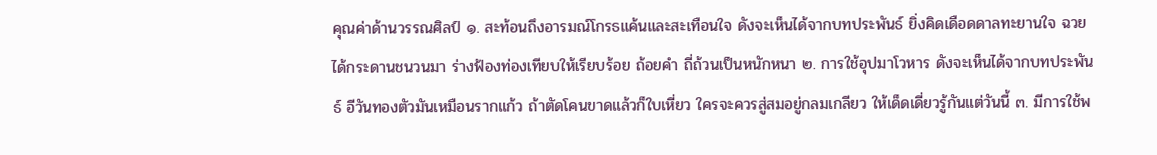คุณค่าด้านวรรณศิลป์ ๑. สะท้อนถึงอารมณ์โกรธแค้นและสะเทือนใจ ดังจะเห็นได้จากบทประพันธ์ ยิ่งคิดเดือดดาลทะยานใจ ฉวยได้กระดานชนวนมา ร่างฟ้องท่องเทียบให้เรียบร้อย ถ้อยคำ ถี่ถ้วนเป็นหนักหนา ๒. การใช้อุปมาโวหาร ดังจะเห็นได้จากบทประพันธ์ อีวันทองตัวมันเหมือนรากแก้ว ถ้าตัดโคนขาดแล้วก็ใบเหี่ยว ใครจะควรสู่สมอยู่กลมเกลียว ให้เด็ดเดี่ยวรู้กันแต่วันนี้ ๓. มีการใช้พ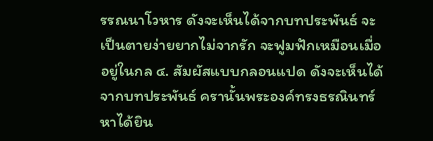รรณนาโวหาร ดังจะเห็นได้จากบทประพันธ์ จะเป็นตายง่ายยากไม่จากรัก จะฟูมฟักเหมือนเมื่ออยู่ในกล ๔. สัมผัสแบบกลอนแปด ดังจะเห็นได้จากบทประพันธ์ ครานั้นพระองค์ทรงธรณินทร์ หาได้ยิน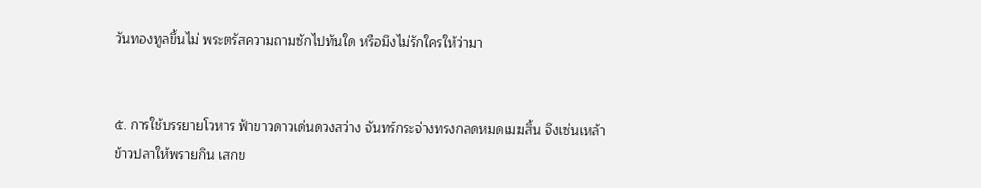วันทองทูลขึ้นไม่ พระตรัสความถามซักไปทันใด หรือมึงไม่รักใครให้ว่ามา


๕. การใช้บรรยายโวหาร ฟ้าขาวดาวเด่นดวงสว่าง จันทร์กระจ่างทรงกลดหมดเมฆสิ้น จึงเซ่นเหล้าข้าวปลาให้พรายกิน เสกข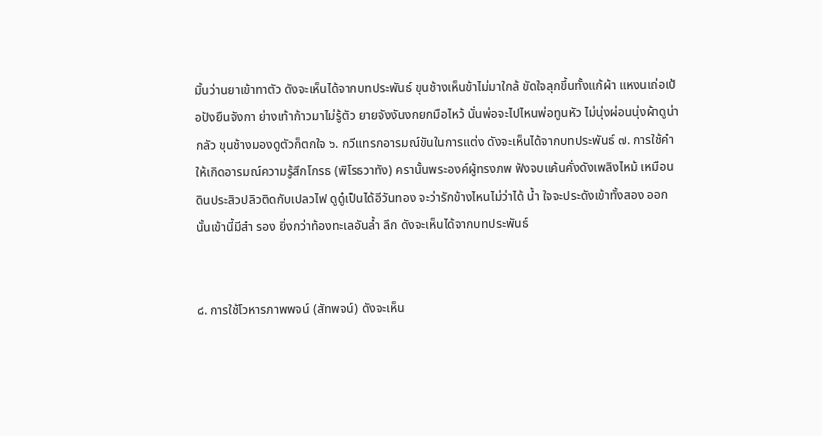มิ้นว่านยาเข้าทาตัว ดังจะเห็นได้จากบทประพันธ์ ขุนช้างเห็นข้าไม่มาใกล้ ขัดใจลุกขึ้นทั้งแก้ผ้า แหงนเถ่อเป้อปังยืนจังกา ย่างเท้าก้าวมาไม่รู้ตัว ยายจังงันงกยกมือไหว้ นั่นพ่อจะไปไหนพ่อทูนหัว ไม่นุ่งผ่อนนุ่งผ้าดูน่ากลัว ขุนช้างมองดูตัวก็ตกใจ ๖. กวีแทรกอารมณ์ขันในการแต่ง ดังจะเห็นได้จากบทประพันธ์ ๗. การใช้คำ ให้เกิดอารมณ์ความรู้สึกโกรธ (พิโรธวาทัง) ครานั้นพระองค์ผู้ทรงภพ ฟังจบแค้นคั่งดังเพลิงไหม้ เหมือนดินประสิวปลิวติดกับเปลวไฟ ดูดู๋เป็นได้อีวันทอง จะว่ารักข้างไหนไม่ว่าได้ น้ำ ใจจะประดังเข้าทั้งสอง ออกนั้นเข้านี้มีสำ รอง ยิ่งกว่าท้องทะเลอันล้ำ ลึก ดังจะเห็นได้จากบทประพันธ์


๘. การใช้โวหารภาพพจน์ (สัทพจน์) ดังจะเห็น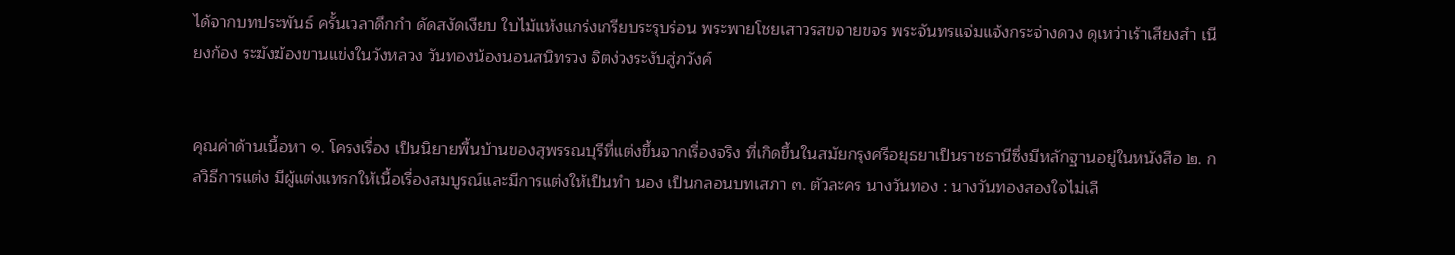ได้จากบทประพันธ์ ครั้นเวลาดึกกำ ดัดสงัดเงียบ ใบไม้แห้งแกร่งเกรียบระรุบร่อน พระพายโชยเสาวรสขจายขจร พระจันทรแจ่มแจ้งกระจ่างดวง ดุเหว่าเร้าเสียงสำ เนียงก้อง ระฆังฆ้องขานแข่งในวังหลวง วันทองน้องนอนสนิทรวง จิตง่วงระงับสู่ภวังค์


คุณค่าด้านเนื้อหา ๑. โครงเรื่อง เป็นนิยายพื้นบ้านของสุพรรณบุรีที่แต่งขึ้นจากเรื่องจริง ที่เกิดขึ้นในสมัยกรุงศรีอยุธยาเป็นราชธานีซึ่งมีหลักฐานอยู่ในหนังสือ ๒. กลวิธีการแต่ง มีผู้แต่งแทรกให้เนื้อเรื่องสมบูรณ์และมีการแต่งให้เป็นทำ นอง เป็นกลอนบทเสภา ๓. ตัวละคร นางวันทอง : นางวันทองสองใจไม่เลื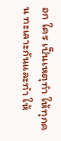อก ใคร เป็นเหตุทำ ให้ทุกคน ทะเลาะกันและทำ ให้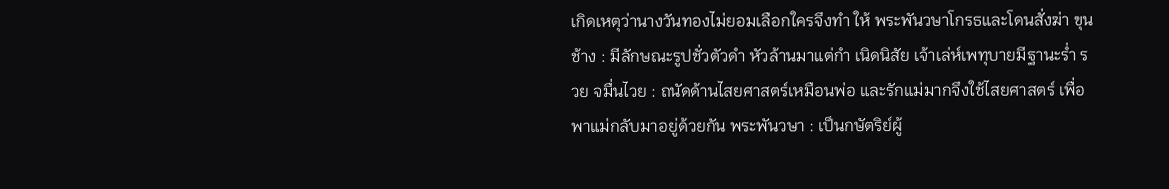เกิดเหตุว่านางวันทองไม่ยอมเลือกใครจึงทำ ให้ พระพันวษาโกรธและโดนสั่งฆ่า ขุนช้าง : มีลักษณะรูปชั่วตัวดำ หัวล้านมาแต่กำ เนิดนิสัย เจ้าเล่ห์เพทุบายมีฐานะร่ำ รวย จมื่นไวย : ถนัดด้านไสยศาสตร์เหมือนพ่อ และรักแม่มากจึงใช้ไสยศาสตร์ เพื่อพาแม่กลับมาอยู่ด้วยกัน พระพันวษา : เป็นกษัตริย์ผู้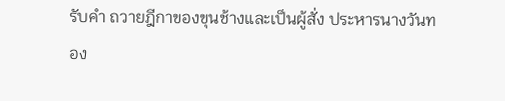รับคำ ถวายฎีกาของขุนช้างและเป็นผู้สั่ง ประหารนางวันทอง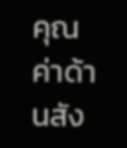คุณค่าด้านสัง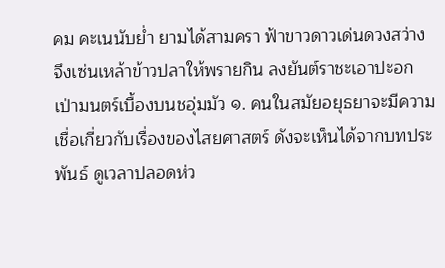คม คะเนนับย่ำ ยามได้สามครา ฟ้าขาวดาวเด่นดวงสว่าง จึงเซ่นเหล้าข้าวปลาให้พรายกิน ลงยันต์ราชะเอาปะอก เป่ามนตร์เบื้องบนชอุ่มมัว ๑. คนในสมัยอยุธยาจะมีความเชื่อเกี่ยวกับเรื่องของไสยศาสตร์ ดังจะเห็นได้จากบทประพันธ์ ดูเวลาปลอดห่ว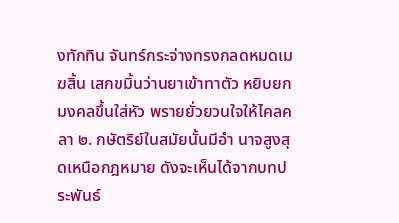งทักทิน จันทร์กระจ่างทรงกลดหมดเมฆสิ้น เสกขมิ้นว่านยาเข้าทาตัว หยิบยกมงคลขึ้นใส่หัว พรายยั่วยวนใจให้ไคลคลา ๒. กษัตริย์ในสมัยนั้นมีอำ นาจสูงสุดเหนือกฎหมาย ดังจะเห็นได้จากบทประพันธ์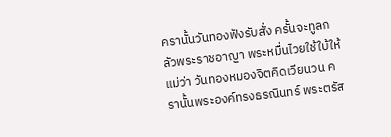ครานั้นวันทองฟังรับสั่ง ครั้นจะทูลกลัวพระราชอาญา พระหมื่นไวยใช้ใบ้ให้แม่ว่า วันทองหมองจิตคิดเวียนวน ครานั้นพระองค์ทรงธรณินทร์ พระตรัส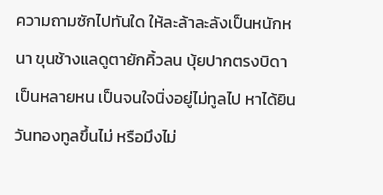ความถามซักไปทันใด ให้ละล้าละลังเป็นหนักหนา ขุนช้างแลดูตายักคิ้วลน บุ้ยปากตรงบิดาเป็นหลายหน เป็นจนใจนิ่งอยู่ไม่ทูลไป หาได้ยินวันทองทูลขึ้นไม่ หรือมึงไม่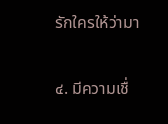รักใครให้ว่ามา


๔. มีความเชื่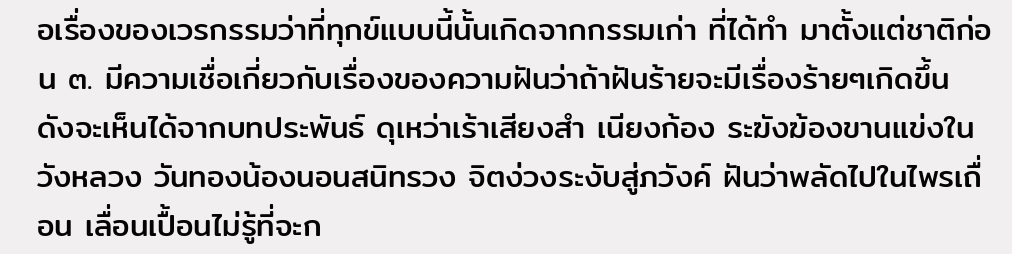อเรื่องของเวรกรรมว่าที่ทุกข์แบบนี้นั้นเกิดจากกรรมเก่า ที่ได้ทำ มาตั้งแต่ชาติก่อน ๓. มีความเชื่อเกี่ยวกับเรื่องของความฝันว่าถ้าฝันร้ายจะมีเรื่องร้ายๆเกิดขึ้น ดังจะเห็นได้จากบทประพันธ์ ดุเหว่าเร้าเสียงสำ เนียงก้อง ระฆังฆ้องขานแข่งในวังหลวง วันทองน้องนอนสนิทรวง จิตง่วงระงับสู่ภวังค์ ฝันว่าพลัดไปในไพรเถื่อน เลื่อนเปื้อนไม่รู้ที่จะก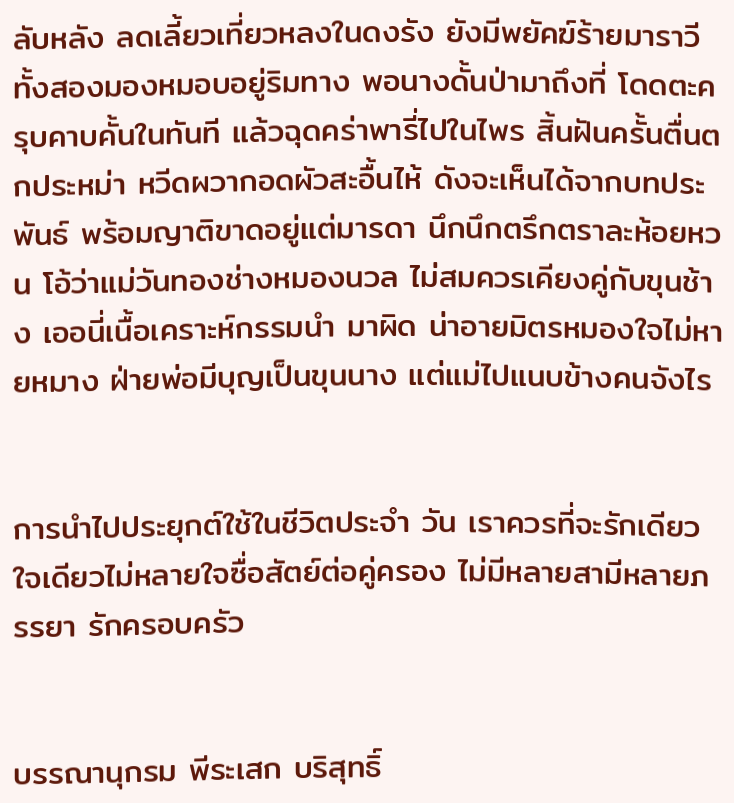ลับหลัง ลดเลี้ยวเที่ยวหลงในดงรัง ยังมีพยัคฆ์ร้ายมาราวี ทั้งสองมองหมอบอยู่ริมทาง พอนางดั้นป่ามาถึงที่ โดดตะครุบคาบคั้นในทันที แล้วฉุดคร่าพารี่ไปในไพร สิ้นฝันครั้นตื่นตกประหม่า หวีดผวากอดผัวสะอื้นไห้ ดังจะเห็นได้จากบทประพันธ์ พร้อมญาติขาดอยู่แต่มารดา นึกนึกตรึกตราละห้อยหวน โอ้ว่าแม่วันทองช่างหมองนวล ไม่สมควรเคียงคู่กับขุนช้าง เออนี่เนื้อเคราะห์กรรมนำ มาผิด น่าอายมิตรหมองใจไม่หายหมาง ฝ่ายพ่อมีบุญเป็นขุนนาง แต่แม่ไปแนบข้างคนจังไร


การนำไปประยุกต์ใช้ในชีวิตประจำ วัน เราควรที่จะรักเดียวใจเดียวไม่หลายใจซื่อสัตย์ต่อคู่ครอง ไม่มีหลายสามีหลายภรรยา รักครอบครัว


บรรณานุกรม พีระเสก บริสุทธิ์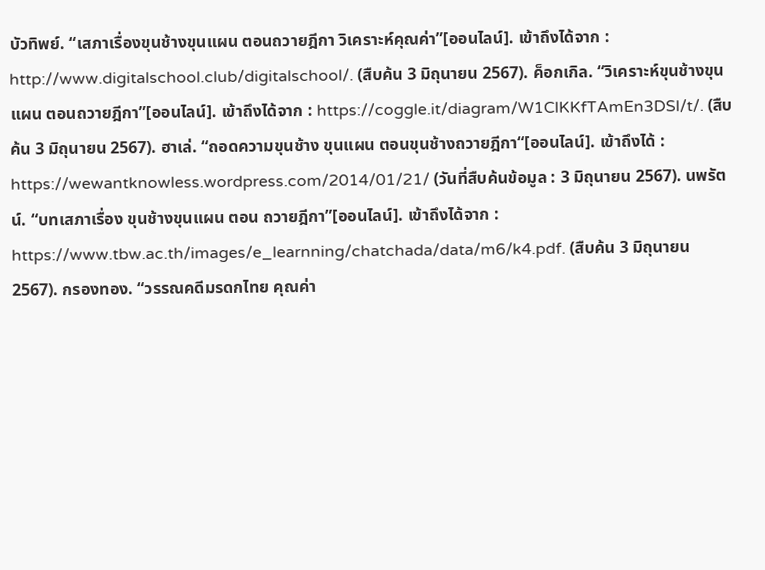บัวทิพย์. “เสภาเรื่องขุนช้างขุนแผน ตอนถวายฎีกา วิเคราะห์คุณค่า”[ออนไลน์]. เข้าถึงได้จาก : http://www.digitalschool.club/digitalschool/. (สืบค้น 3 มิถุนายน 2567). ค็อกเกิล. “วิเคราะห์ขุนช้างขุนแผน ตอนถวายฎีกา”[ออนไลน์]. เข้าถึงได้จาก : https://coggle.it/diagram/W1ClKKfTAmEn3DSl/t/. (สืบค้น 3 มิถุนายน 2567). ฮาเล่. “ถอดความขุนช้าง ขุนแผน ตอนขุนช้างถวายฎีกา“[ออนไลน์]. เข้าถึงได้ : https://wewantknowless.wordpress.com/2014/01/21/ (วันที่สืบค้นข้อมูล : 3 มิถุนายน 2567). นพรัตน์. “บทเสภาเรื่อง ขุนช้างขุนแผน ตอน ถวายฎีกา”[ออนไลน์]. เข้าถึงได้จาก : https://www.tbw.ac.th/images/e_learnning/chatchada/data/m6/k4.pdf. (สืบค้น 3 มิถุนายน 2567). กรองทอง. “วรรณคดีมรดกไทย คุณค่า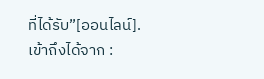ที่ได้รับ”[ออนไลน์]. เข้าถึงได้จาก :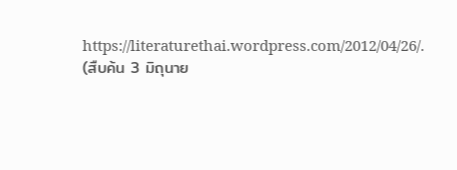https://literaturethai.wordpress.com/2012/04/26/. (สืบค้น 3 มิถุนาย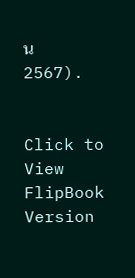น 2567).


Click to View FlipBook Version